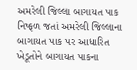અમરેલી જિલ્લા બાગાયત પાક નિષ્ફળ જતાં અમરેલી જિલ્લાના બાગાયત પાક પર આધારિત ખેડૂતોને બાગાયત પાકના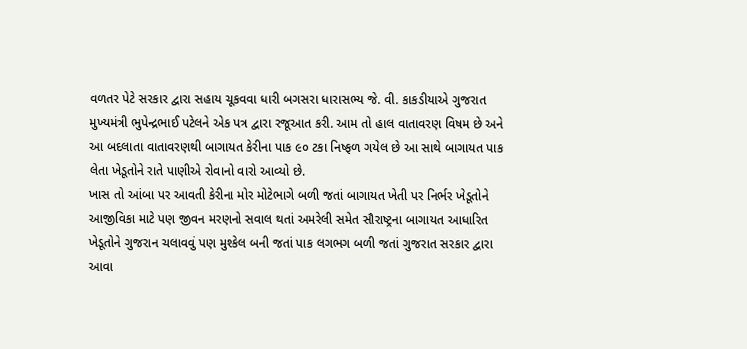વળતર પેટે સરકાર દ્વારા સહાય ચૂકવવા ધારી બગસરા ધારાસભ્ય જે. વી. કાકડીયાએ ગુજરાત મુખ્યમંત્રી ભુપેન્દ્રભાઈ પટેલને એક પત્ર દ્વારા રજૂઆત કરી. આમ તો હાલ વાતાવરણ વિષમ છે અને આ બદલાતા વાતાવરણથી બાગાયત કેરીના પાક ૯૦ ટકા નિષ્ફળ ગયેલ છે આ સાથે બાગાયત પાક લેતા ખેડૂતોને રાતે પાણીએ રોવાનો વારો આવ્યો છે.
ખાસ તો આંબા પર આવતી કેરીના મોર મોટેભાગે બળી જતાં બાગાયત ખેતી પર નિર્ભર ખેડૂતોને આજીવિકા માટે પણ જીવન મરણનો સવાલ થતાં અમરેલી સમેત સૌરાષ્ટ્રના બાગાયત આધારિત ખેડૂતોને ગુજરાન ચલાવવું પણ મુશ્કેલ બની જતાં પાક લગભગ બળી જતાં ગુજરાત સરકાર દ્વારા આવા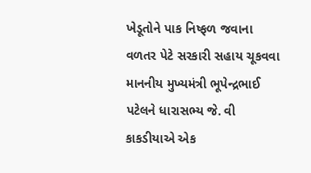ખેડૂતોને પાક નિષ્ફળ જવાના વળતર પેટે સરકારી સહાય ચૂકવવા માનનીય મુખ્યમંત્રી ભૂપેન્દ્રભાઈ પટેલને ધારાસભ્ય જે. વી કાકડીયાએ એક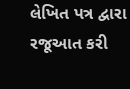લેખિત પત્ર દ્વારા રજૂઆત કરી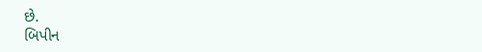છે.
બિપીન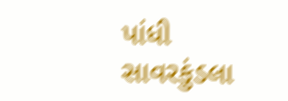પાંધી સાવરકુંડલા